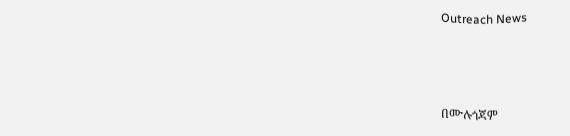Outreach News



በሙሉጎጃም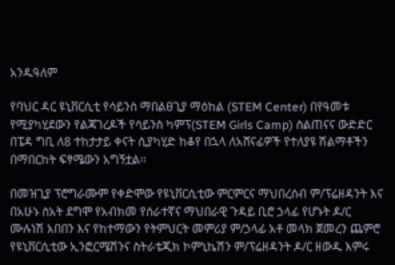አንዱዓለም

የባህር ዳር ዩኒቨርሲቲ የሳይንስ ማበልፀጊያ ማዕከል (STEM Center) በየዓመቱ የሚያካሂደውን የልጃገረዶች የሳይንስ ካምፕ(STEM Girls Camp) ስልጠናና ውድድር በፔዳ ግቢ ለ8 ተከታታይ ቀናት ሲያካሂድ ከቆየ በኋላ ለአሸናፊዎች የተለያዩ ሽልማቶችን በማበርከት ፍፃሜውን አግኝቷል፡፡

በመዝጊያ ፕሮግራሙም የቀድሞው የዩኒቨርሲቲው ምርምርና ማህበረሰብ ም/ፕሬዘዳንት እና በአሁኑ ስአት ደግሞ የአብክመ የሰራተኛና ማህበራዊ ጉዳይ ቢሮ ኃላፊ የሆኑት ዶ/ር ሙሉነሽ አበበን እና የከተማውን የትምህርት መምሪያ ም/ኃላፊ አቶ መላክ ጀመረን ጨምሮ  የዩኒቨርሲቲው ኢንፎርሜሽንና ስትራቴጂክ ኮምኒኬሽን ም/ፕሬዘዳንት ዶ/ር ዘውዱ እምሩ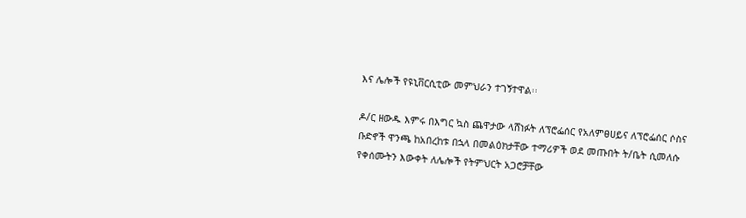እና ሌሎች የዩኒቨርሲቲው መምህራን ተገኝተዋል፡፡

ዶ/ር ዘውዱ እምሩ በእግር ኳስ ጨዋታው ላሸነፉት ለፕሮፌሰር የአለምፀሀይና ለፕሮፌሰር ሶስና ቡድኖች ዋንጫ ከአበረከቱ በኋላ በመልዕክታቸው ተማሪዎች ወደ መጡበት ት/ቤት ሲመለሱ የቀሰሙትን እውቀት ለሌሎች የትምህርት አጋሮቻቸው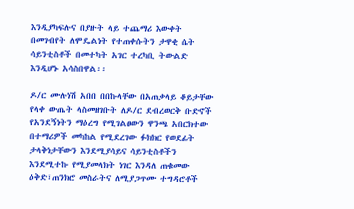እንዲያካፍሉና በያዙት ላይ ተጨማሪ እውቀት በመገብየት ለሞዴልነት የተጠቀሱትን ታዋቂ ሴት ሳይንቲስቶች በመተካት አገር ተረካቢ ትውልድ እንዲሆኑ አሳስበዋል፡፡

ዶ/ር ሙሉነሽ አበበ በበኩላቸው በአጠቃላይ ቆይታቸው የላቀ ውጤት ላስመዘገቡት ለዶ/ር ደብረወርቅ ቡድኖች የአንደኝነትን ማዕረግ የሚገልፀውን ዋንጫ አበርክተው በተማሪዎች መካከል የሚደረገው ፉክክር የወደፊት ታላቅነታቸውን እንደሚያሳይና ሳይንቲስቶችን እንደሚተኩ የሚያመላክት ነገር እንዳለ ጠቁመው ዕቅድ፣ጠንክሮ መስራትና ለሚያጋጥሙ ተግዳሮቶች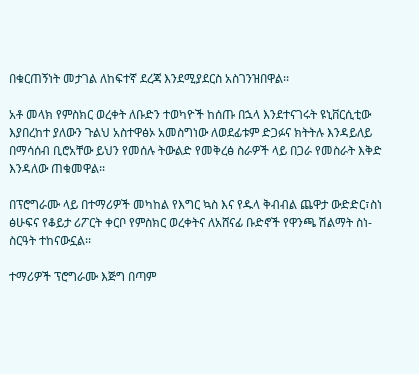በቁርጠኝነት መታገል ለከፍተኛ ደረጃ እንደሚያደርስ አስገንዝበዋል፡፡

አቶ መላክ የምስክር ወረቀት ለቡድን ተወካዮች ከሰጡ በኋላ እንደተናገሩት ዩኒቨርሲቲው እያበረከተ ያለውን ጉልህ አስተዋፅኦ አመስግነው ለወደፊቱም ድጋፉና ክትትሉ እንዳይለይ በማሳሰብ ቢሮአቸው ይህን የመሰሉ ትውልድ የመቅረፅ ስራዎች ላይ በጋራ የመስራት እቅድ እንዳለው ጠቁመዋል፡፡

በፕሮግራሙ ላይ በተማሪዎች መካከል የእግር ኳስ እና የዱላ ቅብብል ጨዋታ ውድድር፣ስነ ፅሁፍና የቆይታ ሪፖርት ቀርቦ የምስክር ወረቀትና ለአሸናፊ ቡድኖች የዋንጫ ሽልማት ስነ-ስርዓት ተከናውኗል፡፡

ተማሪዎች ፕሮግራሙ እጅግ በጣም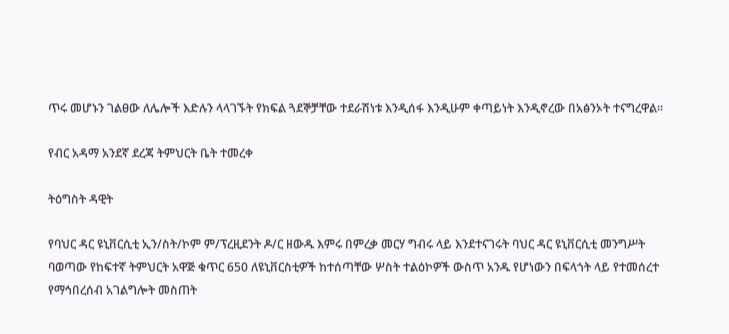ጥሩ መሆኑን ገልፀው ለሌሎች እድሉን ላላገኙት የክፍል ጓደኞቻቸው ተደራሽነቱ እንዲሰፋ እንዲሁም ቀጣይነት እንዲኖረው በአፅንኦት ተናግረዋል፡፡

የብር አዳማ አንደኛ ደረጃ ትምህርት ቤት ተመረቀ

ትዕግስት ዳዊት

የባህር ዳር ዩኒቨርሲቲ ኢን/ስት/ኮም ም/ፕረዚደንት ዶ/ር ዘውዱ እምሩ በምረቃ መርሃ ግብሩ ላይ እንደተናገሩት ባህር ዳር ዩኒቨርሲቲ መንግሥት ባወጣው የከፍተኛ ትምህርት አዋጅ ቁጥር 650 ለዩኒቨርስቲዎች ከተሰጣቸው ሦስት ተልዕኮዎች ውስጥ አንዱ የሆነውን በፍላጎት ላይ የተመሰረተ የማኅበረሰብ አገልግሎት መስጠት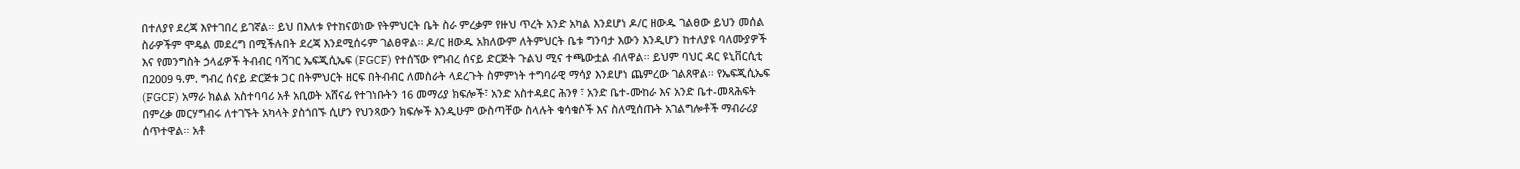በተለያየ ደረጃ እየተገበረ ይገኛል፡፡ ይህ በእለቱ የተከናወነው የትምህርት ቤት ስራ ምረቃም የዙህ ጥረት አንድ አካል እንደሆነ ዶ/ር ዘውዱ ገልፀው ይህን መሰል ስራዎችም ሞዴል መደረግ በሚችሉበት ደረጃ እንደሚሰሩም ገልፀዋል፡፡ ዶ/ር ዘውዱ አክለውም ለትምህርት ቤቱ ግንባታ እውን እንዲሆን ከተለያዩ ባለሙያዎች እና የመንግስት ኃላፊዎች ትብብር ባሻገር ኤፍጂሲኤፍ (FGCF) የተሰኘው የግብረ ሰናይ ድርጅት ጉልህ ሚና ተጫውቷል ብለዋል፡፡ ይህም ባህር ዳር ዩኒቨርሲቲ በ2009 ዓ.ም. ግብረ ሰናይ ድርጅቱ ጋር በትምህርት ዘርፍ በትብብር ለመስራት ላደረጉት ስምምነት ተግባራዊ ማሳያ እንደሆነ ጨምረው ገልጸዋል፡፡ የኤፍጂሲኤፍ (FGCF) አማራ ክልል አስተባባሪ አቶ አቢወት አሸናፊ የተገነቡትን 16 መማሪያ ክፍሎች፣ አንድ አስተዳደር ሕንፃ ፣ አንድ ቤተ-ሙከራ እና አንድ ቤተ-መጻሕፍት በምረቃ መርሃግብሩ ለተገኙት አካላት ያስጎበኙ ሲሆን የህንጻውን ክፍሎች እንዲሁም ውስጣቸው ስላሉት ቁሳቁሶች እና ስለሚሰጡት አገልግሎቶች ማብራሪያ ሰጥተዋል፡፡ አቶ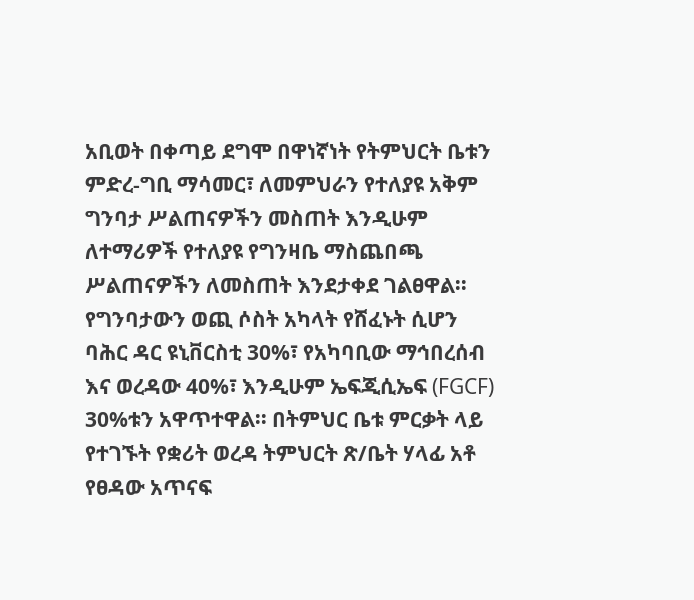አቢወት በቀጣይ ደግሞ በዋነኛነት የትምህርት ቤቱን ምድረ-ግቢ ማሳመር፣ ለመምህራን የተለያዩ አቅም ግንባታ ሥልጠናዎችን መስጠት እንዲሁም ለተማሪዎች የተለያዩ የግንዛቤ ማስጨበጫ ሥልጠናዎችን ለመስጠት እንደታቀደ ገልፀዋል፡፡ የግንባታውን ወጪ ሶስት አካላት የሸፈኑት ሲሆን ባሕር ዳር ዩኒቨርስቲ 30%፣ የአካባቢው ማኅበረሰብ እና ወረዳው 40%፣ እንዲሁም ኤፍጂሲኤፍ (FGCF) 30%ቱን አዋጥተዋል፡፡ በትምህር ቤቱ ምርቃት ላይ የተገኙት የቋሪት ወረዳ ትምህርት ጽ/ቤት ሃላፊ አቶ የፀዳው አጥናፍ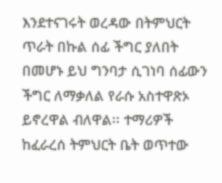እንደተናገሩት ወረዳው በትምህርት ጥራት በኩል ሰፊ ችግር ያለበት በመሆኑ ይህ ግንባታ ሲገነባ ሰፊውን ችግር ለማቃለል የራሱ አስተዋጽኦ ይኖረዋል ብለዋል፡፡ ተማሪዎች ከፈራረሰ ትምህርት ቤት ወጥተው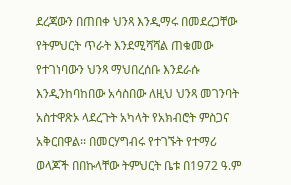ደረጃውን በጠበቀ ህንጻ እንዲማሩ በመደረጋቸው የትምህርት ጥራት እንደሚሻሻል ጠቁመው የተገነባውን ህንጻ ማህበረሰቡ እንደራሱ እንዲንከባከበው አሳስበው ለዚህ ህንጻ መገንባት አስተዋጽኦ ላደረጉት አካላት የአክብሮት ምስጋና አቅርበዋል፡፡ በመርሃግብሩ የተገኙት የተማሪ ወላጆች በበኩላቸው ትምህርት ቤቱ በ1972 ዓ.ም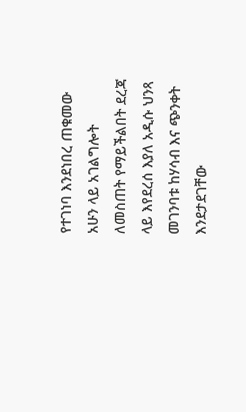የተገነባ እንደነበረ ጠቁመው አሁን ላይ አገልግሎት ለመስጠት የማይችልበት ደረጃ ላይ እየደረሰ እያለ አዲሱ ህንጻ መገንባቱ ከሃሳብ እና ጭንቀት እንደታደገቸው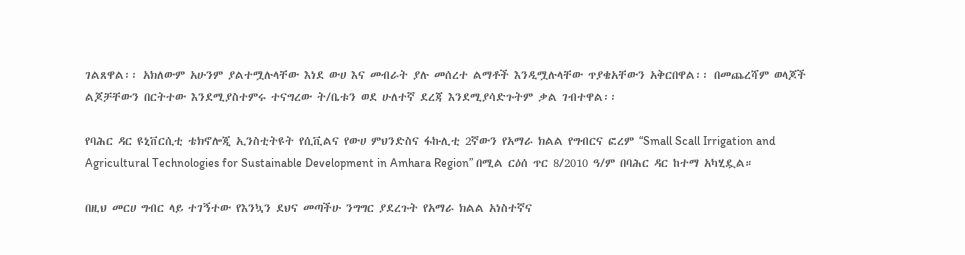ገልጸዋል፡፡ አክለውም አሁንም ያልተሟሉላቸው እነደ ውሀ እና መብራት ያሉ መሰረተ ልማቶች እንዲሟሉላቸው ጥያቄአቸውን አቅርበዋል፡፡ በመጨረሻም ወላጆች ልጆቻቸውን በርትተው እንደሚያስተምሩ ተናግረው ት/ቤቱን ወደ ሁለተኛ ደረጃ እንደሚያሳድጉትም ቃል ገብተዋል፡፡

የባሕር ዳር ዩኒቨርሲቲ ቴክኖሎጂ ኢንስቲትዩት የሲቪልና የውሀ ምህንድስና ፋኩሊቲ 2ኛውን የአማራ ክልል የግብርና ፎረም “Small Scall Irrigation and Agricultural Technologies for Sustainable Development in Amhara Region” በሚል ርዕሰ ጥር 8/2010 ዓ/ም በባሕር ዳር ከተማ አካሂዷል።

በዚህ መርሀ ግብር ላይ ተገኝተው የእንኳን ደህና መጣችሁ ንግግር ያደረጉት የአማራ ክልል አነስተኛና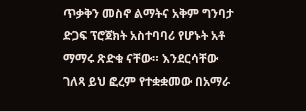ጥቃቅን መስኖ ልማትና አቅም ግንባታ ድጋፍ ፕሮጀክት አስተባባሪ የሆኑት አቶ ማማሩ ጽድቁ ናቸው። እንደርሳቸው ገለጻ ይህ ፎረም የተቋቋመው በአማራ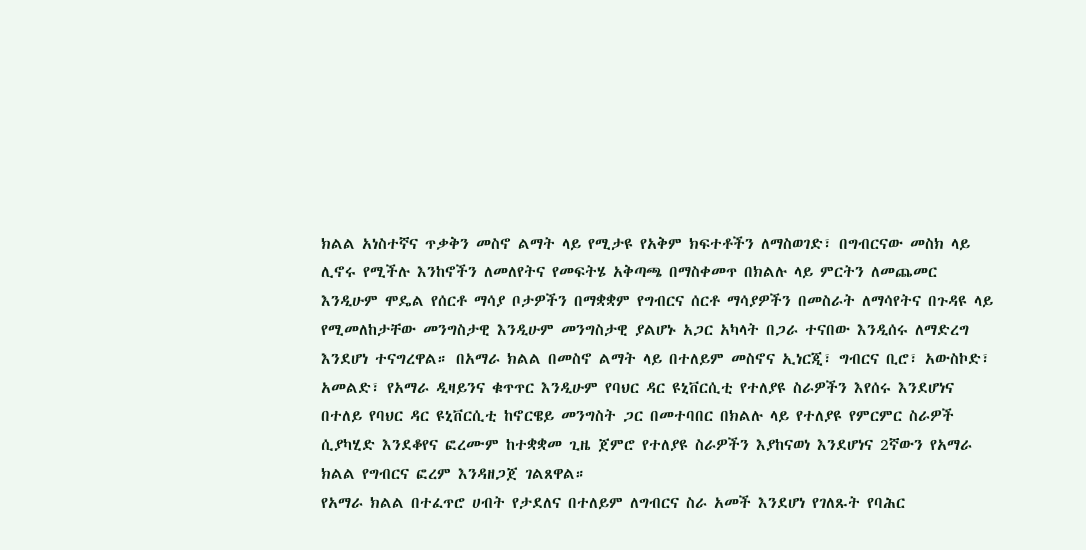ክልል አነስተኛና ጥቃቅን መስኖ ልማት ላይ የሚታዩ የአቅም ክፍተቶችን ለማስወገድ፣ በግብርናው መስክ ላይ ሊኖሩ የሚችሉ እንከኖችን ለመለየትና የመፍትሄ አቅጣጫ በማስቀመጥ በክልሉ ላይ ምርትን ለመጨመር እንዲሁም ሞዴል የሰርቶ ማሳያ ቦታዎችን በማቋቋም የግብርና ሰርቶ ማሳያዎችን በመስራት ለማሳየትና በጉዳዩ ላይ የሚመለከታቸው መንግስታዊ እንዲሁም መንግስታዊ ያልሆኑ አጋር አካላት በጋራ ተናበው እንዲሰሩ ለማድረግ እንደሆነ ተናግረዋል። በአማራ ክልል በመስኖ ልማት ላይ በተለይም መስኖና ኢነርጂ፣ ግብርና ቢሮ፣ አውስኮድ፣ አመልድ፣ የአማራ ዲዛይንና ቁጥጥር እንዲሁም የባህር ዳር ዩኒቨርሲቲ የተለያዩ ስራዎችን እየሰሩ እንደሆነና በተለይ የባህር ዳር ዩኒቨርሲቲ ከኖርዌይ መንግስት ጋር በመተባበር በክልሉ ላይ የተለያዩ የምርምር ስራዎች ሲያካሂድ እንደቆየና ፎረሙም ከተቋቋመ ጊዜ ጀምሮ የተለያዩ ስራዎችን እያከናወነ እንደሆነና 2ኛውን የአማራ ክልል የግብርና ፎረም እንዳዘጋጀ ገልጸዋል።
የአማራ ክልል በተፈጥሮ ሀብት የታደለና በተለይም ለግብርና ስራ አመች እንደሆነ የገለጹት የባሕር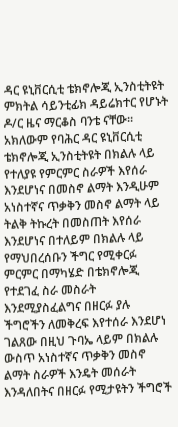ዳር ዩኒቨርሲቲ ቴክኖሎጂ ኢንስቲትዩት ምክትል ሳይንቲፊክ ዳይሬክተር የሆኑት ዶ/ር ዜና ማርቆስ ባንቴ ናቸው። አክለውም የባሕር ዳር ዩኒቨርሲቲ ቴክኖሎጂ ኢንስቲትዩት በክልሉ ላይ የተለያዩ የምርምር ስራዎች እየሰራ እንደሆነና በመስኖ ልማት እንዲሁም አነስተኛና ጥቃቅን መስኖ ልማት ላይ ትልቅ ትኩረት በመስጠት እየሰራ እንደሆነና በተለይም በክልሉ ላይ የማህበረሰቡን ችግር የሚቀርፉ ምርምር በማካሄድ በቴክኖሎጂ የተደገፈ ስራ መስራት እንደሚያስፈልግና በዘርፉ ያሉ ችግሮችን ለመቅረፍ እየተሰራ እንደሆነ ገልጸው በዚህ ጉባኤ ላይም በክልሉ ውስጥ አነስተኛና ጥቃቅን መስኖ ልማት ስራዎች እንዴት መሰራት እንዳለበትና በዘርፉ የሚታዩትን ችግሮች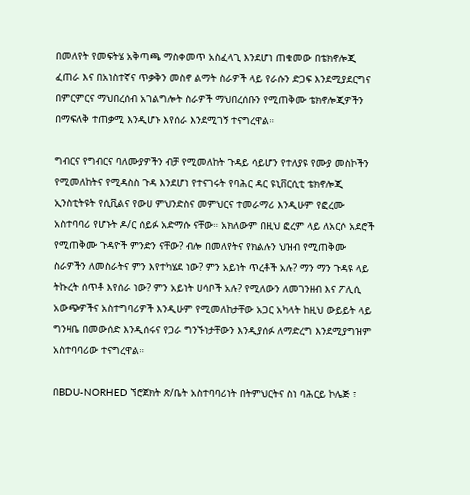በመለየት የመፍትሄ አቅጣጫ ማስቀመጥ አስፈላጊ እንደሆነ ጠቁመው በቴክኖሎጂ ፈጠራ እና በአነስተኛና ጥቃቅን መስኖ ልማት ስራዎች ላይ የራሱን ድጋፍ እንደሚያደርግና በምርምርና ማህበረሰብ አገልግሎት ስራዎች ማህበረሰቡን የሚጠቅሙ ቴክኖሎጂዎችን በማፍለቅ ተጠቃሚ እንዲሆኑ እየሰራ እንደሚገኝ ተናግረዋል።

ግብርና የግብርና ባለሙያዎችን ብቻ የሚመለከት ጉዳይ ሳይሆን የተለያዩ የሙያ መስኮችን የሚመለከትና የሚዳስስ ጉዳ እንደሆነ የተናገሩት የባሕር ዳር ዩኒቨርሲቲ ቴክኖሎጂ ኢንስቲትዩት የሲቪልና የውሀ ምህንድስና መምህርና ተመራማሪ እንዲሁም የፎረሙ አስተባባሪ የሆኑት ዶ/ር ሰይፉ አድማሱ ናቸው። አክለውም በዚህ ፎረም ላይ ለአርሶ አደሮች የሚጠቅሙ ጉዳዮች ምንድን ናቸው? ብሎ በመለየትና የክልሉን ህዝብ የሚጠቅሙ ስራዎችን ለመስራትና ምን እየተካሄደ ነው? ምን አይነት ጥረቶች አሉ? ማን ማን ጉዳዩ ላይ ትኩረት ሰጥቶ እየሰራ ነው? ምን አይነት ሀሳቦች አሉ? የሚለውን ለመገንዘብ እና ፖሊሲ አውጭዎችና አስተግባሪዎች እንዲሁም የሚመለከታቸው አጋር አካላት ከዚህ ውይይት ላይ ግንዛቤ በመውሰድ እንዲሰሩና የጋራ ግንኙነታቸውን እንዲያሰፉ ለማድረግ እንደሚያግዝም አስተባባሪው ተናግረዋል።

በBDU-NORHED ኘሮጀክት ጽ/ቤት አስተባባሪነት በትምህርትና ስነ ባሕርይ ኮሌጅ ፣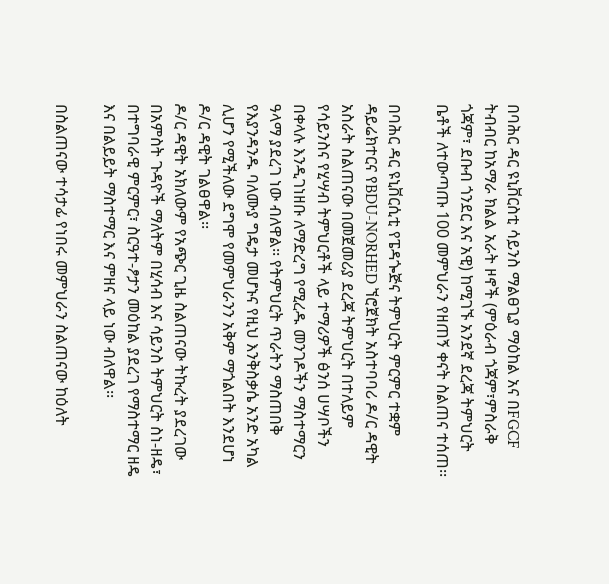በባሕር ዳር ዩኒቨርስቲ ሳይንስ ማልፀጊያ ማዕከል አና በFGCF ትብብር ከአማራ ክልል አራት ዞኖች (ምዕራብ ጎጃም፣ምስራቅ ጎጃም፣ ደቡብ ጎንደር እና አዊ) ከሚገኙ አንደኛ ደረጃ ትምህርት ቤቶች ለተውጣጡ 100 መምህራን የዘጠኝ ቀናት ስልጠና ተሰጠ፡፡

በባሕር ዳር ዩኒቨርሲቲ የፔዳጐጅና ትምህርት ምርምር ተቋም ዳይሬክተርና የBDU-NORHED ኘሮጀክት አስተባባሪ ዶ/ር ዳዊት አስራት ስልጠናው በመጀመሪያ ደረጃ ትምህርት በተለይም የሳይንስና የሂሣብ ትምህርቶች ላይ ተማሪዎች ፅንሰ ሀሣቦችን በቀላሉ እንዲገነዘቡ ለማድረግ የሚረዱ መንገዶችን ማስተማርን ዓላማ ያደረገ ነው ብለዋል፡፡ የትምህርት ጥራትን ማስጠበቅ የእያንዳንዱ ባለሙያ ግዴታ መሆኑና የዚህ እንቅስቃሴ አንድ አካል ሊሆን የሚችለው ደግሞ የመምህራንን አቅም ማጎልበት እንደሆነ ዶ/ር ዳዊት ገልፀዋል፡፡
ዶ/ር ዳዊት አክለውም የአጭር ጊዜ ስልጠናው ትኩረት ያደረገው በአምስት ጉዳዮች ማለትም በሂሳብ እና ሳይንስ ትምህርት ስነ-ዘዴ፣ በተግባራዊ ምርምር፣ ስርዓተ-ፆታን መዕከል ያደረገ የማስተማር ዘዴ እና በልይይት ማስተማር እና ምዘና ላይ ነው ብለዋል፡፡

በስልጠናው ተሳታፊ የነበሩ መምህራን ስልጠናው ከዕለት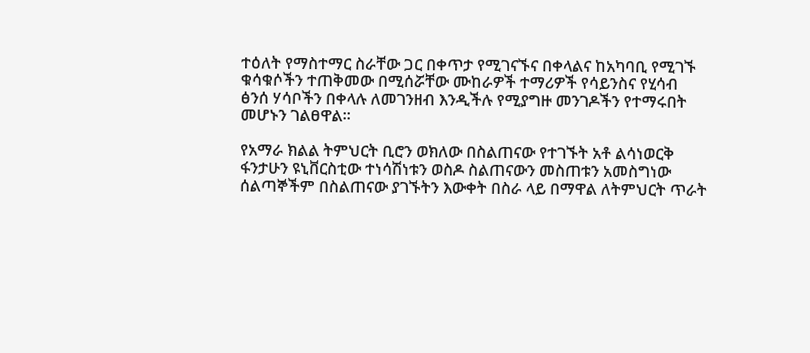ተዕለት የማስተማር ስራቸው ጋር በቀጥታ የሚገናኙና በቀላልና ከአካባቢ የሚገኙ ቁሳቁሶችን ተጠቅመው በሚሰሯቸው ሙከራዎች ተማሪዎች የሳይንስና የሂሳብ ፅንሰ ሃሳቦችን በቀላሉ ለመገንዘብ እንዲችሉ የሚያግዙ መንገዶችን የተማሩበት መሆኑን ገልፀዋል፡፡

የአማራ ክልል ትምህርት ቢሮን ወክለው በስልጠናው የተገኙት አቶ ልሳነወርቅ ፋንታሁን ዩኒቨርስቲው ተነሳሽነቱን ወስዶ ስልጠናውን መስጠቱን አመስግነው ሰልጣኞችም በስልጠናው ያገኙትን እውቀት በስራ ላይ በማዋል ለትምህርት ጥራት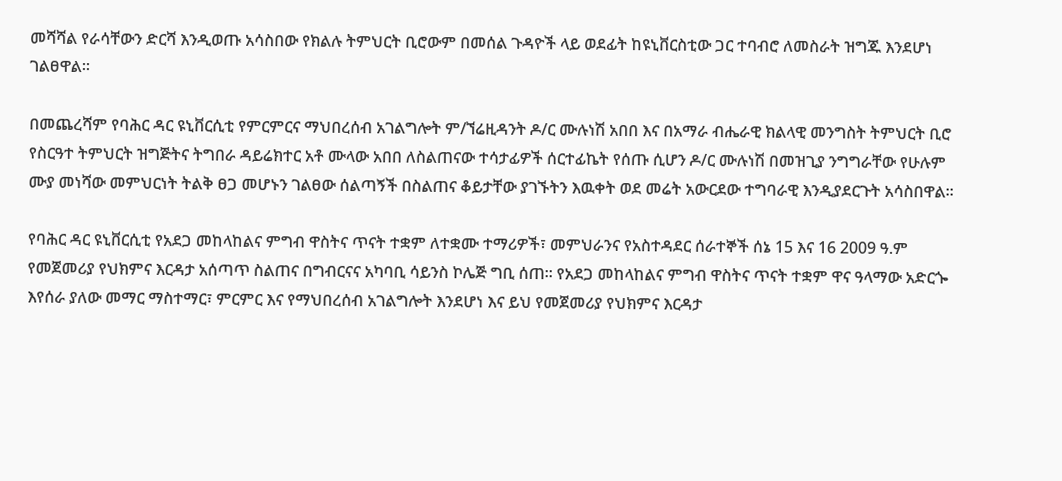መሻሻል የራሳቸውን ድርሻ እንዲወጡ አሳስበው የክልሉ ትምህርት ቢሮውም በመሰል ጉዳዮች ላይ ወደፊት ከዩኒቨርስቲው ጋር ተባብሮ ለመስራት ዝግጁ እንደሆነ ገልፀዋል፡፡

በመጨረሻም የባሕር ዳር ዩኒቨርሲቲ የምርምርና ማህበረሰብ አገልግሎት ም/ኘሬዚዳንት ዶ/ር ሙሉነሽ አበበ እና በአማራ ብሔራዊ ክልላዊ መንግስት ትምህርት ቢሮ የስርዓተ ትምህርት ዝግጅትና ትግበራ ዳይሬክተር አቶ ሙላው አበበ ለስልጠናው ተሳታፊዎች ሰርተፊኬት የሰጡ ሲሆን ዶ/ር ሙሉነሽ በመዝጊያ ንግግራቸው የሁሉም ሙያ መነሻው መምህርነት ትልቅ ፀጋ መሆኑን ገልፀው ሰልጣኝች በስልጠና ቆይታቸው ያገኙትን እዉቀት ወደ መሬት አውርደው ተግባራዊ እንዲያደርጉት አሳስበዋል፡፡

የባሕር ዳር ዩኒቨርሲቲ የአደጋ መከላከልና ምግብ ዋስትና ጥናት ተቋም ለተቋሙ ተማሪዎች፣ መምህራንና የአስተዳደር ሰራተኞች ሰኔ 15 እና 16 2009 ዓ.ም የመጀመሪያ የህክምና እርዳታ አሰጣጥ ስልጠና በግብርናና አካባቢ ሳይንስ ኮሌጅ ግቢ ሰጠ፡፡ የአደጋ መከላከልና ምግብ ዋስትና ጥናት ተቋም ዋና ዓላማው አድርጐ እየሰራ ያለው መማር ማስተማር፣ ምርምር እና የማህበረሰብ አገልግሎት እንደሆነ እና ይህ የመጀመሪያ የህክምና እርዳታ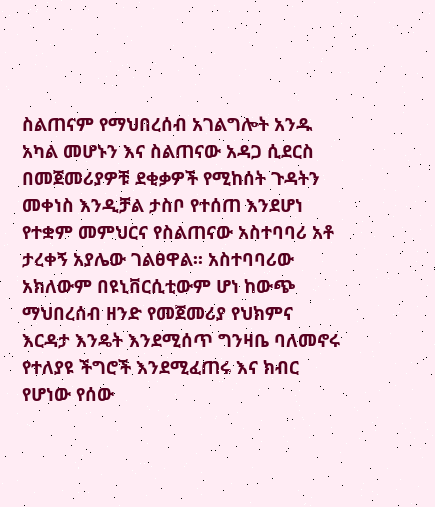ስልጠናም የማህበረሰብ አገልግሎት አንዱ አካል መሆኑን እና ስልጠናው አዳጋ ሲደርስ በመጀመሪያዎቹ ደቂቃዎች የሚከሰት ጉዳትን መቀነስ እንዲቻል ታስቦ የተሰጠ እንደሆነ የተቋም መምህርና የስልጠናው አስተባባሪ አቶ ታረቀኝ አያሌው ገልፀዋል፡፡ አስተባባሪው አክለውም በዩኒቨርሲቲውም ሆነ ከውጭ ማህበረሰብ ዘንድ የመጀመሪያ የህክምና እርዳታ እንዴት እንደሚሰጥ ግንዛቤ ባለመኖሩ የተለያዩ ችግሮች እንደሚፈጠሩ እና ክብር የሆነው የሰው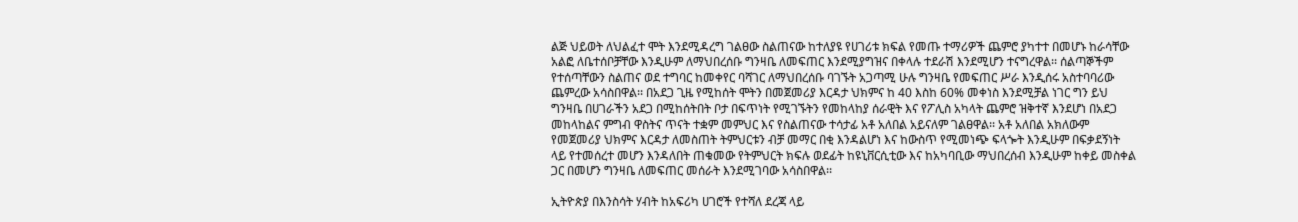ልጅ ህይወት ለህልፈተ ሞት እንደሚዳረግ ገልፀው ስልጠናው ከተለያዩ የሀገሪቱ ክፍል የመጡ ተማሪዎች ጨምሮ ያካተተ በመሆኑ ከራሳቸው አልፎ ለቤተሰቦቻቸው እንዲሁም ለማህበረሰቡ ግንዛቤ ለመፍጠር እንደሚያግዝና በቀላሉ ተደራሽ እንደሚሆን ተናግረዋል፡፡ ሰልጣኞችም የተሰጣቸውን ስልጠና ወደ ተግባር ከመቀየር ባሻገር ለማህበረሰቡ ባገኙት አጋጣሚ ሁሉ ግንዛቤ የመፍጠር ሥራ እንዲሰሩ አስተባባሪው ጨምረው አሳስበዋል፡፡ በአደጋ ጊዜ የሚከሰት ሞትን በመጀመሪያ እርዳታ ህክምና ከ 40 እስከ 60% መቀነስ እንደሚቻል ነገር ግን ይህ ግንዛቤ በሀገራችን አደጋ በሚከሰትበት ቦታ በፍጥነት የሚገኙትን የመከላከያ ሰራዊት እና የፖሊስ አካላት ጨምሮ ዝቅተኛ እንደሆነ በአደጋ መከላከልና ምግብ ዋስትና ጥናት ተቋም መምህር እና የስልጠናው ተሳታፊ አቶ አለበል አይናለም ገልፀዋል፡፡ አቶ አለበል አክለውም የመጀመሪያ ህክምና እርዳታ ለመስጠት ትምህርቱን ብቻ መማር በቂ እንዳልሆነ እና ከውስጥ የሚመነጭ ፍላጐት እንዲሁም በፍቃደኝነት ላይ የተመሰረተ መሆን እንዳለበት ጠቁመው የትምህርት ክፍሉ ወደፊት ከዩኒቨርሲቲው እና ከአካባቢው ማህበረሰብ እንዲሁም ከቀይ መስቀል ጋር በመሆን ግንዛቤ ለመፍጠር መሰራት እንደሚገባው አሳስበዋል፡፡

ኢትዮጵያ በእንስሳት ሃብት ከአፍሪካ ሀገሮች የተሻለ ደረጃ ላይ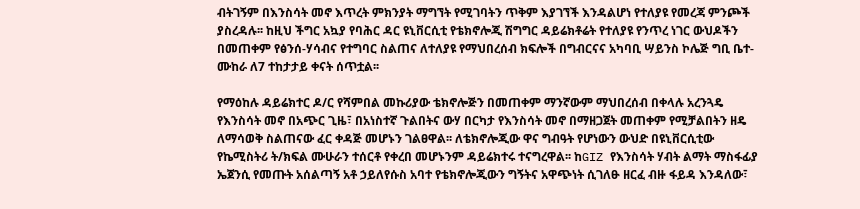ብትገኝም በእንስሳት መኖ እጥረት ምክንያት ማግኘት የሚገባትን ጥቅም እያገኘች እንዳልሆነ የተለያዩ የመረጃ ምንጮች ያስረዳሉ፡፡ ከዚህ ችግር አኳያ የባሕር ዳር ዩኒቨርሲቲ የቴክኖሎጂ ሽግግር ዳይሬክቶሬት የተለያዩ የንጥረ ነገር ውህዶችን በመጠቀም የፅንሰ-ሃሳብና የተግባር ስልጠና ለተለያዩ የማህበረሰብ ክፍሎች በግብርናና አካባቢ ሣይንስ ኮሌጅ ግቢ ቤተ-ሙከራ ለ7 ተከታታይ ቀናት ሰጥቷል፡፡

የማዕከሉ ዳይሬክተር ዶ/ር የሻምበል መኩሪያው ቴክኖሎጅን በመጠቀም ማንኛውም ማህበረሰብ በቀላሉ አረንጓዴ የእንስሳት መኖ በአጭር ጊዜ፣ በአነስተኛ ጉልበትና ውሃ በርካታ የእንስሳት መኖ በማዘጋጀት መጠቀም የሚቻልበትን ዘዴ ለማሳወቅ ስልጠናው ፈር ቀዳጅ መሆኑን ገልፀዋል፡፡ ለቴክኖሎጂው ዋና ግብዓት የሆነውን ውህድ በዩኒቨርሲቲው የኬሚስትሪ ት/ክፍል ሙሁራን ተሰርቶ የቀረበ መሆኑንም ዳይሬክተሩ ተናግረዋል፡፡ ከGIZ የእንስሳት ሃብት ልማት ማስፋፊያ ኤጀንሲ የመጡት አሰልጣኝ አቶ ኃይለየሱስ አባተ የቴክኖሎጂውን ግኝትና አዋጭነት ሲገለፁ ዘርፈ ብዙ ፋይዳ እንዳለው፣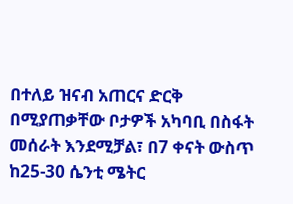በተለይ ዝናብ አጠርና ድርቅ በሚያጠቃቸው ቦታዎች አካባቢ በስፋት መሰራት እንደሚቻል፣ በ7 ቀናት ውስጥ ከ25-30 ሴንቲ ሜትር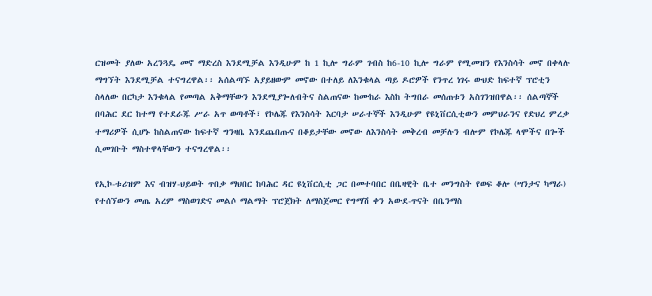ርዝመት ያለው አረንጓዴ መኖ ማድረስ እንደሚቻል እንዲሁም ከ 1 ኪሎ ግራም ገብስ ከ6-10 ኪሎ ግራም የሚመዝን የእንስሳት መኖ በቀላሉ ማግኘት እንደሚቻል ተናግረዋል፡፡ አሰልጣኙ አያይዘውም መኖው በተለይ ለእንቁላል ጣይ ዶሮዎች የንጥረ ነገሩ ውህድ ከፍተኛ ፕሮቲን ስላለው በርካታ እንቁላል የመጣል አቅማቸውን እንደሚያጐለብትና ስልጠናው ከሙከራ እስከ ትግበራ መሰጠቱን አስገንዝበዋል፡፡ ሰልጣኞች በባሕር ደር ከተማ የተደራጁ ሥራ አጥ ወጣቶች፣ የኮሌጁ የእንስሳት እርባታ ሠራተኞች እንዲሁም የዩኒቨርሲቲውን መምህራንና የድህረ ምረቃ ተማሪዎች ሲሆኑ ከስልጠናው ከፍተኛ ግንዛቤ እንደጨበጡና በቆይታቸው መኖው ለእንስሳት መቅረብ መቻሉን ብሎም የኮሌጁ ላሞችና በጐች ሲመገቡት ማስተዋላቸውን ተናግረዋል፡፡

የኢኮ-ቱሪዝም እና ብዝሃ-ህይወት ጥበቃ ማህበር ከባሕር ዳር ዩኒቨርሲቲ ጋር በመተባበር በቤዛዊት ቤተ መንግስት የወፍ ቆሎ (ሣንታና ካማራ) የተሰኘውን መጤ አረም ማስወገድና መልሶ ማልማት ፕሮጀክት ለማስጀመር የግማሽ ቀን አውደ-ጥናት በቤንማስ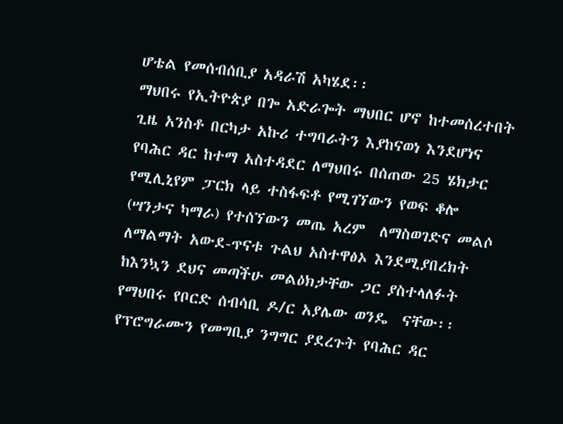ሆቴል የመሰብሰቢያ አዳራሽ አካሄደ፡፡
ማህበሩ የኢትዮጵያ በጐ አድራጐት ማህበር ሆኖ ከተመሰረተበት ጊዜ አንስቶ በርካታ አኩሪ ተግባራትን እያከናወነ እንደሆነና የባሕር ዳር ከተማ አስተዳደር ለማህበሩ በሰጠው 25 ሄክታር የሚሊኒየም ፓርክ ላይ ተስፋፍቶ የሚገኘውን የወፍ ቆሎ (ሣንታና ካማራ) የተሰኘውን መጤ አረም  ለማስወገድና መልሶ ለማልማት አውደ-ጥናቱ ጉልህ አስተዋፅኦ እንደሚያበረክት ከእንኳን ደህና መጣችሁ መልዕክታቸው ጋር ያስተላለፉት የማህበሩ የቦርድ ሰብሳቢ ዶ/ር አያሌው ወንዴ  ናቸው፡፡
የፕሮግራሙን የመግቢያ ንግግር ያደረጉት የባሕር ዳር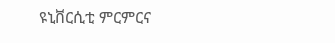ዩኒቨርሲቲ ምርምርና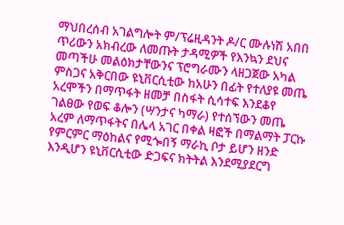ማህበረሰብ አገልግሎት ም/ፕሬዚዳንት ዶ/ር ሙሉነሽ አበበ ጥሪውን አክብረው ለመጡት ታዳሚዎች የእንኳን ደህና መጣችሁ መልዕክታቸውንና ፕሮግራሙን ላዘጋጀው አካል ምስጋና አቅርበው ዩኒቨርሲቲው ከአሁን በፊት የተለያዩ መጤ አረሞችን በማጥፋት ዘመቻ በስፋት ሲሳተፍ እንደቆየ ገልፀው የወፍ ቆሎን (ሣንታና ካማራ) የተሰኘውን መጤ አረም ለማጥፋትና በሌላ አገር በቀል ዛፎች በማልማት ፓርኩ የምርምር ማዕከልና የሚጐበኝ ማራኪ ቦታ ይሆን ዘንድ እንዲሆን ዩኒቨርሲቲው ድጋፍና ክትትል እንደሚያደርግ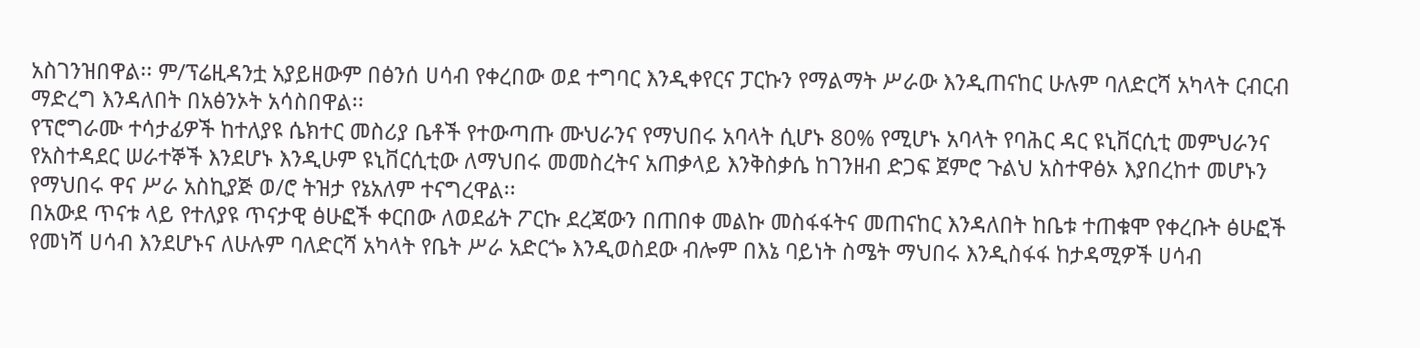አስገንዝበዋል፡፡ ም/ፕሬዚዳንቷ አያይዘውም በፅንሰ ሀሳብ የቀረበው ወደ ተግባር እንዲቀየርና ፓርኩን የማልማት ሥራው እንዲጠናከር ሁሉም ባለድርሻ አካላት ርብርብ ማድረግ እንዳለበት በአፅንኦት አሳስበዋል፡፡
የፕሮግራሙ ተሳታፊዎች ከተለያዩ ሴክተር መስሪያ ቤቶች የተውጣጡ ሙህራንና የማህበሩ አባላት ሲሆኑ 80% የሚሆኑ አባላት የባሕር ዳር ዩኒቨርሲቲ መምህራንና የአስተዳደር ሠራተኞች እንደሆኑ እንዲሁም ዩኒቨርሲቲው ለማህበሩ መመስረትና አጠቃላይ እንቅስቃሴ ከገንዘብ ድጋፍ ጀምሮ ጉልህ አስተዋፅኦ እያበረከተ መሆኑን የማህበሩ ዋና ሥራ አስኪያጅ ወ/ሮ ትዝታ የኔአለም ተናግረዋል፡፡
በአውደ ጥናቱ ላይ የተለያዩ ጥናታዊ ፅሁፎች ቀርበው ለወደፊት ፖርኩ ደረጃውን በጠበቀ መልኩ መስፋፋትና መጠናከር እንዳለበት ከቤቱ ተጠቁሞ የቀረቡት ፅሁፎች የመነሻ ሀሳብ እንደሆኑና ለሁሉም ባለድርሻ አካላት የቤት ሥራ አድርጐ እንዲወስደው ብሎም በእኔ ባይነት ስሜት ማህበሩ እንዲስፋፋ ከታዳሚዎች ሀሳብ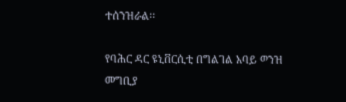ተሰንዝራል፡፡

የባሕር ዳር ዩኒቨርሲቲ በግልገል አባይ ወንዝ መግቢያ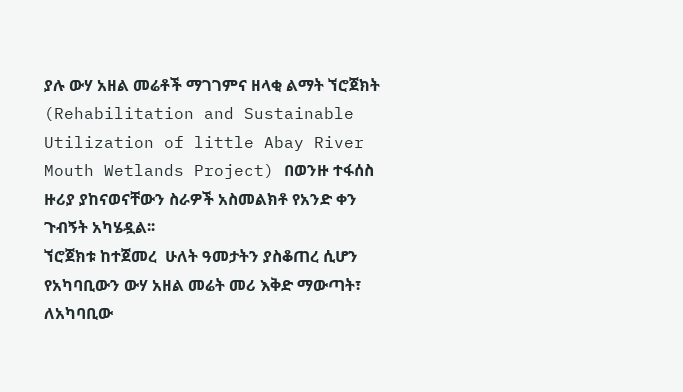ያሉ ውሃ አዘል መሬቶች ማገገምና ዘላቂ ልማት ኘሮጀክት (Rehabilitation and Sustainable Utilization of little Abay River Mouth Wetlands Project) በወንዙ ተፋሰስ ዙሪያ ያከናወናቸውን ስራዎች አስመልክቶ የአንድ ቀን ጉብኝት አካሄዷል፡፡
ኘሮጀክቱ ከተጀመረ  ሁለት ዓመታትን ያስቆጠረ ሲሆን የአካባቢውን ውሃ አዘል መሬት መሪ እቅድ ማውጣት፣ ለአካባቢው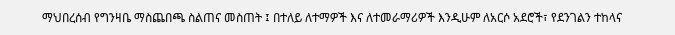ማህበረሰብ የግንዛቤ ማስጨበጫ ስልጠና መስጠት ፤ በተለይ ለተማዎች እና ለተመራማሪዎች እንዲሁም ለአርሶ አደሮች፣ የደንገልን ተከላና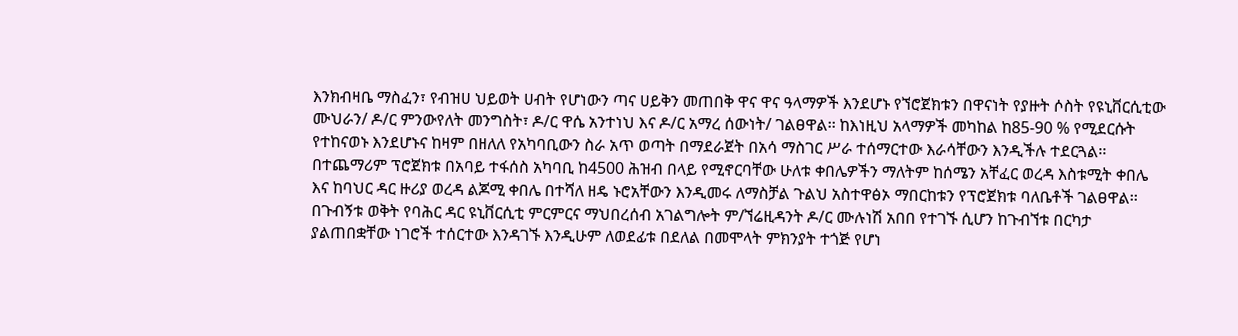እንክብዛቤ ማስፈን፣ የብዝሀ ህይወት ሀብት የሆነውን ጣና ሀይቅን መጠበቅ ዋና ዋና ዓላማዎች እንደሆኑ የኘሮጀክቱን በዋናነት የያዙት ሶስት የዩኒቨርሲቲው ሙህራን/ ዶ/ር ምንውየለት መንግስት፣ ዶ/ር ዋሴ አንተነህ እና ዶ/ር አማረ ሰውነት/ ገልፀዋል፡፡ ከእነዚህ አላማዎች መካከል ከ85-90 % የሚደርሱት የተከናወኑ እንደሆኑና ከዛም በዘለለ የአካባቢውን ስራ አጥ ወጣት በማደራጀት በአሳ ማስገር ሥራ ተሰማርተው እራሳቸውን እንዲችሉ ተደርጓል፡፡
በተጨማሪም ፕሮጀክቱ በአባይ ተፋሰስ አካባቢ ከ4500 ሕዝብ በላይ የሚኖርባቸው ሁለቱ ቀበሌዎችን ማለትም ከሰሜን አቸፈር ወረዳ እስቱሚት ቀበሌ እና ከባህር ዳር ዙሪያ ወረዳ ልጆሚ ቀበሌ በተሻለ ዘዴ ኑሮአቸውን እንዲመሩ ለማስቻል ጉልህ አስተዋፅኦ ማበርከቱን የፕሮጀክቱ ባለቤቶች ገልፀዋል፡፡
በጉብኝቱ ወቅት የባሕር ዳር ዩኒቨርሲቲ ምርምርና ማህበረሰብ አገልግሎት ም/ኘሬዚዳንት ዶ/ር ሙሉነሽ አበበ የተገኙ ሲሆን ከጉብኘቱ በርካታ ያልጠበቋቸው ነገሮች ተሰርተው እንዳገኙ እንዲሁም ለወደፊቱ በደለል በመሞላት ምክንያት ተጎጅ የሆነ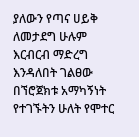ያለውን የጣና ሀይቅ ለመታደግ ሁሉም እርብርብ ማድረግ እንዳለበት ገልፀው በኘሮጀክቱ አማካኝነት የተገኙትን ሁለት የሞተር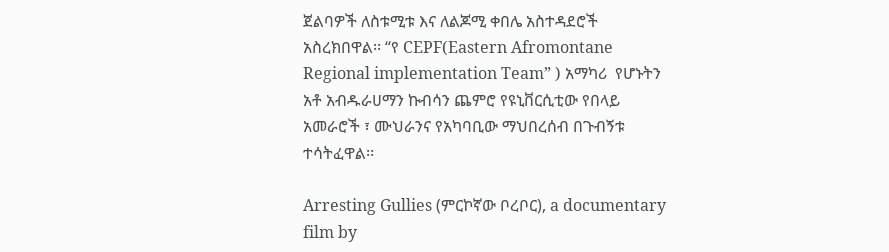ጀልባዎች ለስቱሚቱ እና ለልጆሚ ቀበሌ አስተዳደሮች አስረክበዋል፡፡ “የ CEPF(Eastern Afromontane Regional implementation Team” ) አማካሪ  የሆኑትን አቶ አብዱራሀማን ኩብሳን ጨምሮ የዩኒቨርሲቲው የበላይ አመራሮች ፣ ሙህራንና የአካባቢው ማህበረሰብ በጉብኝቱ ተሳትፈዋል፡፡

Arresting Gullies (ምርኮኛው ቦረቦር), a documentary film by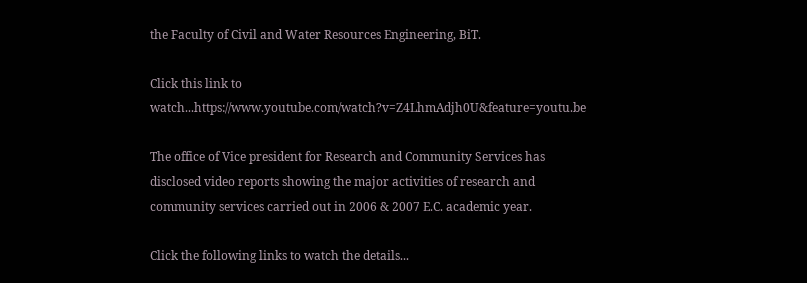the Faculty of Civil and Water Resources Engineering, BiT.

Click this link to watch...https://www.youtube.com/watch?v=Z4LhmAdjh0U&feature=youtu.be

The office of Vice president for Research and Community Services has disclosed video reports showing the major activities of research and community services carried out in 2006 & 2007 E.C. academic year.

Click the following links to watch the details...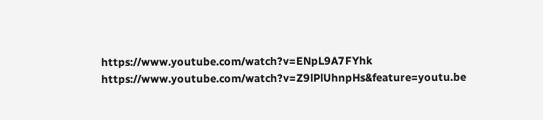https://www.youtube.com/watch?v=ENpL9A7FYhk
https://www.youtube.com/watch?v=Z9lPlUhnpHs&feature=youtu.be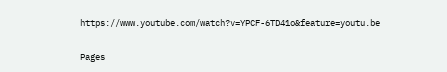https://www.youtube.com/watch?v=YPCF-6TD41o&feature=youtu.be

Pages